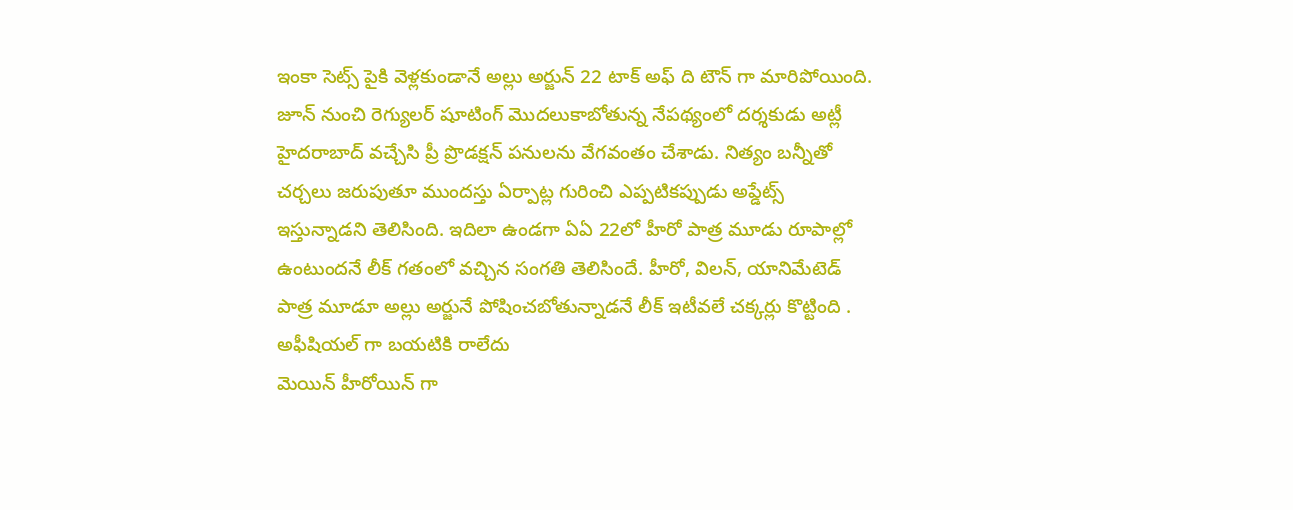ఇంకా సెట్స్ పైకి వెళ్లకుండానే అల్లు అర్జున్ 22 టాక్ అఫ్ ది టౌన్ గా మారిపోయింది. జూన్ నుంచి రెగ్యులర్ షూటింగ్ మొదలుకాబోతున్న నేపథ్యంలో దర్శకుడు అట్లీ హైదరాబాద్ వచ్చేసి ప్రీ ప్రొడక్షన్ పనులను వేగవంతం చేశాడు. నిత్యం బన్నీతో చర్చలు జరుపుతూ ముందస్తు ఏర్పాట్ల గురించి ఎప్పటికప్పుడు అప్డేట్స్ ఇస్తున్నాడని తెలిసింది. ఇదిలా ఉండగా ఏఏ 22లో హీరో పాత్ర మూడు రూపాల్లో ఉంటుందనే లీక్ గతంలో వచ్చిన సంగతి తెలిసిందే. హీరో, విలన్, యానిమేటెడ్ పాత్ర మూడూ అల్లు అర్జునే పోషించబోతున్నాడనే లీక్ ఇటీవలే చక్కర్లు కొట్టింది . అఫీషియల్ గా బయటికి రాలేదు
మెయిన్ హీరోయిన్ గా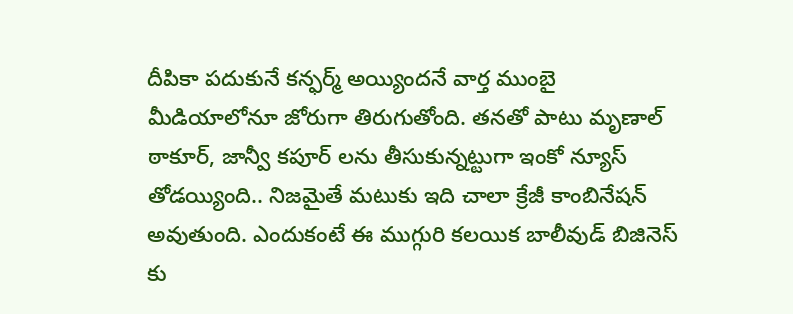దీపికా పదుకునే కన్ఫర్మ్ అయ్యిందనే వార్త ముంబై మీడియాలోనూ జోరుగా తిరుగుతోంది. తనతో పాటు మృణాల్ ఠాకూర్, జాన్వీ కపూర్ లను తీసుకున్నట్టుగా ఇంకో న్యూస్ తోడయ్యింది.. నిజమైతే మటుకు ఇది చాలా క్రేజీ కాంబినేషన్ అవుతుంది. ఎందుకంటే ఈ ముగ్గురి కలయిక బాలీవుడ్ బిజినెస్ కు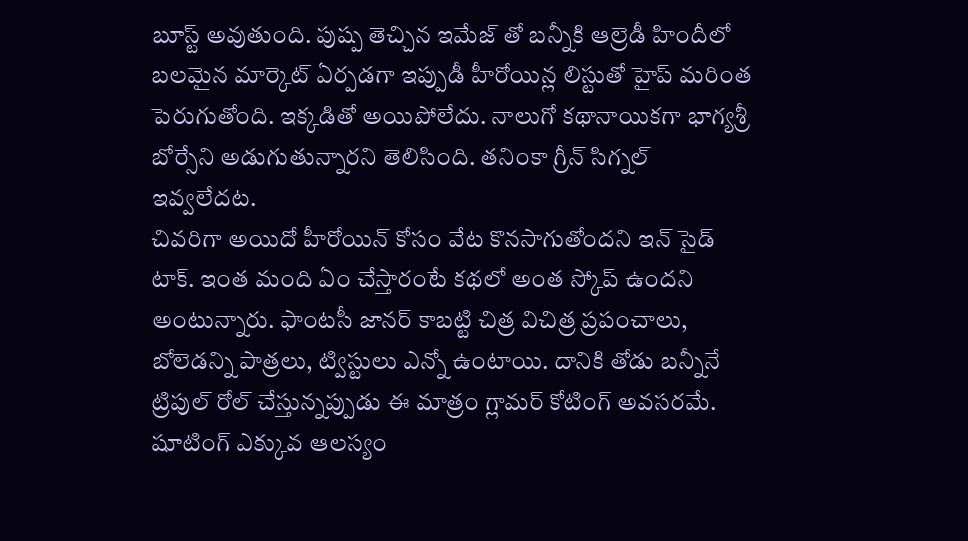బూస్ట్ అవుతుంది. పుష్ప తెచ్చిన ఇమేజ్ తో బన్నీకి ఆల్రెడీ హిందీలో బలమైన మార్కెట్ ఏర్పడగా ఇప్పుడీ హీరోయిన్ల లిస్టుతో హైప్ మరింత పెరుగుతోంది. ఇక్కడితో అయిపోలేదు. నాలుగో కథానాయికగా భాగ్యశ్రీ బోర్సేని అడుగుతున్నారని తెలిసింది. తనింకా గ్రీన్ సిగ్నల్ ఇవ్వలేదట.
చివరిగా అయిదో హీరోయిన్ కోసం వేట కొనసాగుతోందని ఇన్ సైడ్ టాక్. ఇంత మంది ఏం చేస్తారంటే కథలో అంత స్కోప్ ఉందని అంటున్నారు. ఫాంటసీ జానర్ కాబట్టి చిత్ర విచిత్ర ప్రపంచాలు, బోలెడన్ని పాత్రలు, ట్విస్టులు ఎన్నో ఉంటాయి. దానికి తోడు బన్నీనే ట్రిపుల్ రోల్ చేస్తున్నప్పుడు ఈ మాత్రం గ్లామర్ కోటింగ్ అవసరమే. షూటింగ్ ఎక్కువ ఆలస్యం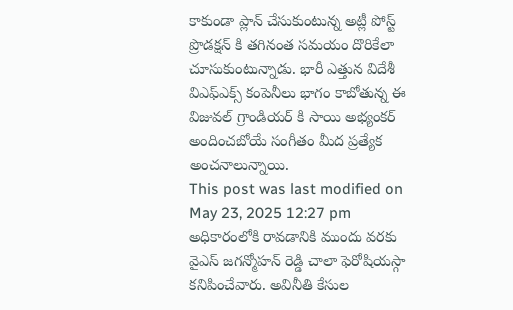కాకుండా ప్లాన్ చేసుకుంటున్న అట్లీ పోస్ట్ ప్రొడక్షన్ కి తగినంత సమయం దొరికేలా చూసుకుంటున్నాడు. భారీ ఎత్తున విదేశీ విఎఫ్ఎక్స్ కంపెనీలు భాగం కాబోతున్న ఈ విజువల్ గ్రాండియర్ కి సాయి అభ్యంకర్ అందించబోయే సంగీతం మీద ప్రత్యేక అంచనాలున్నాయి.
This post was last modified on May 23, 2025 12:27 pm
అధికారంలోకి రావడానికి ముందు వరకు వైఎస్ జగన్మోహన్ రెడ్డి చాలా ఫెరోషియస్గా కనిపించేవారు. అవినీతి కేసుల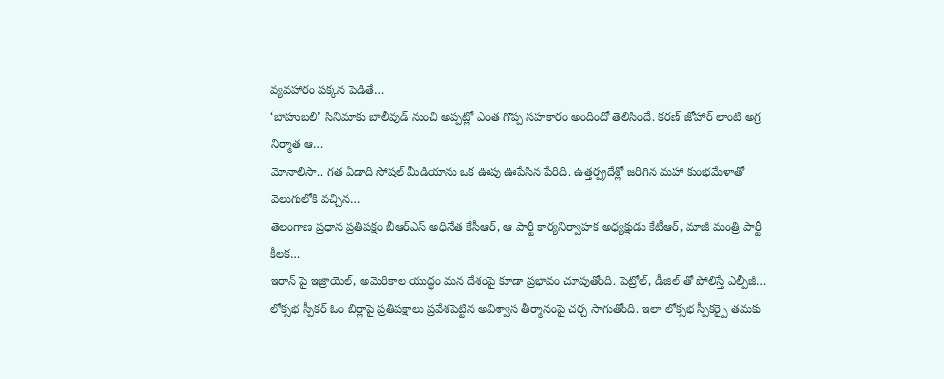వ్యవహారం పక్కన పెడితే…
‘బాహుబలి’ సినిమాకు బాలీవుడ్ నుంచి అప్పట్లో ఎంత గొప్ప సహకారం అందిందో తెలిసిందే. కరణ్ జోహార్ లాంటి అగ్ర నిర్మాత ఆ…
మోనాలిసా.. గత ఏడాది సోషల్ మీడియాను ఒక ఊపు ఊపేసిన పేరిది. ఉత్తర్ప్రదేశ్లో జరిగిన మహా కుంభమేళాతో వెలుగులోకి వచ్చిన…
తెలంగాణ ప్రధాన ప్రతిపక్షం బీఆర్ఎస్ అధినేత కేసీఆర్, ఆ పార్టీ కార్యనిర్వాహక అధ్యక్షుడు కేటీఆర్, మాజీ మంత్రి పార్టీ కీలక…
ఇరాన్ పై ఇజ్రాయెల్, అమెరికాల యుద్ధం మన దేశంపై కూడా ప్రభావం చూపుతోంది. పెట్రోల్, డీజిల్ తో పోలిస్తే ఎల్పీజీ…
లోక్సభ స్పీకర్ ఓం బిర్లాపై ప్రతిపక్షాలు ప్రవేశపెట్టిన అవిశ్వాస తీర్మానంపై చర్చ సాగుతోంది. ఇలా లోక్సభ స్పీకర్పై తమకు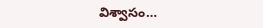విశ్వాసం…